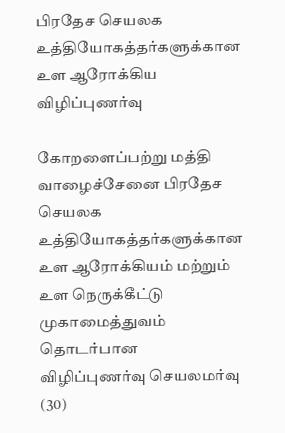பிரதேச செயலக உத்தியோகத்தர்களுக்கான உள ஆரோக்கிய விழிப்புணர்வு

கோறளைப்பற்று மத்தி வாழைச்சேனை பிரதேச செயலக உத்தியோகத்தர்களுக்கான உள ஆரோக்கியம் மற்றும் உள நெருக்கீட்டு முகாமைத்துவம் தொடர்பான விழிப்புணர்வு செயலமர்வு (30)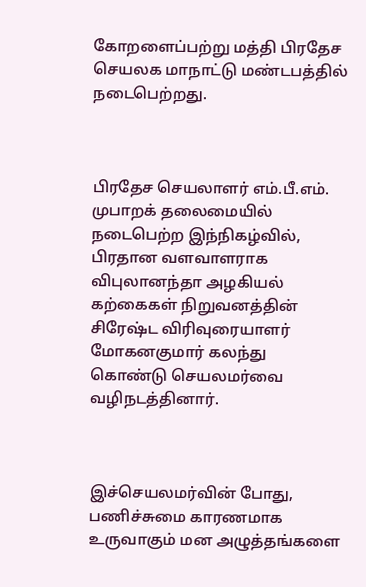கோறளைப்பற்று மத்தி பிரதேச செயலக மாநாட்டு மண்டபத்தில் நடைபெற்றது.



பிரதேச செயலாளர் எம்.பீ.எம். முபாறக் தலைமையில் நடைபெற்ற இந்நிகழ்வில், பிரதான வளவாளராக விபுலானந்தா அழகியல் கற்கைகள் நிறுவனத்தின் சிரேஷ்ட விரிவுரையாளர் மோகனகுமார் கலந்து கொண்டு செயலமர்வை வழிநடத்தினார்.



இச்செயலமர்வின் போது, பணிச்சுமை காரணமாக உருவாகும் மன அழுத்தங்களை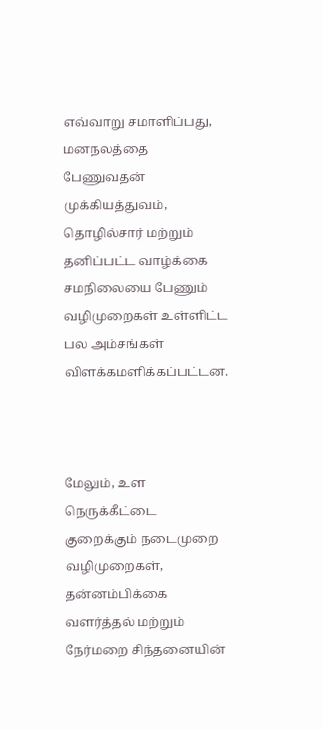எவ்வாறு சமாளிப்பது, மனநலத்தை பேணுவதன் முக்கியத்துவம், தொழில்சார் மற்றும் தனிப்பட்ட வாழ்க்கை சமநிலையை பேணும் வழிமுறைகள் உள்ளிட்ட பல அம்சங்கள் விளக்கமளிக்கப்பட்டன.



மேலும், உள நெருக்கீட்டை குறைக்கும் நடைமுறை வழிமுறைகள், தன்னம்பிக்கை வளர்த்தல் மற்றும் நேர்மறை சிந்தனையின்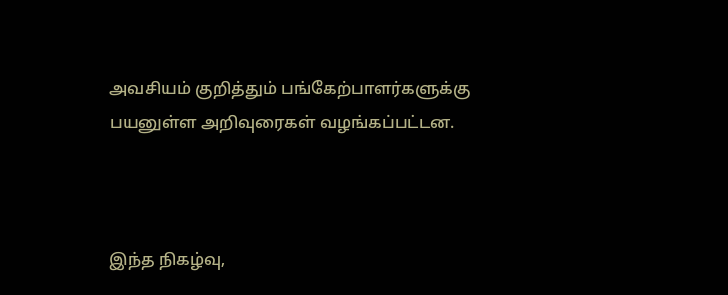அவசியம் குறித்தும் பங்கேற்பாளர்களுக்கு பயனுள்ள அறிவுரைகள் வழங்கப்பட்டன.



இந்த நிகழ்வு,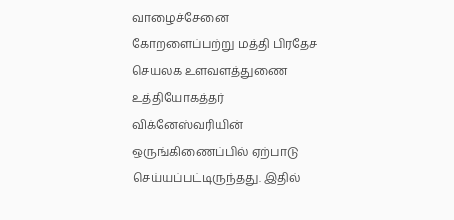வாழைச்சேனை கோறளைப்பற்று மத்தி பிரதேச செயலக உளவளத்துணை உத்தியோகத்தர் விக்னேஸ்வரியின் ஒருங்கிணைப்பில் ஏற்பாடு செய்யப்பட்டிருந்தது. இதில்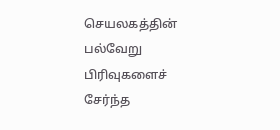செயலகத்தின் பல்வேறு பிரிவுகளைச் சேர்ந்த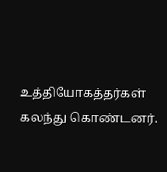உத்தியோகத்தர்கள் கலந்து கொண்டனர்.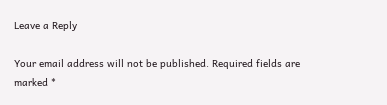Leave a Reply

Your email address will not be published. Required fields are marked *